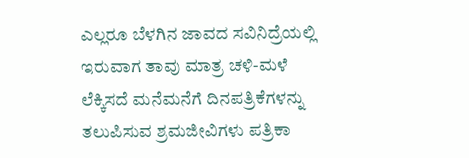ಎಲ್ಲರೂ ಬೆಳಗಿನ ಜಾವದ ಸವಿನಿದ್ರೆಯಲ್ಲಿ ಇರುವಾಗ ತಾವು ಮಾತ್ರ ಚಳಿ-ಮಳೆ ಲೆಕ್ಕಿಸದೆ ಮನೆಮನೆಗೆ ದಿನಪತ್ರಿಕೆಗಳನ್ನು ತಲುಪಿಸುವ ಶ್ರಮಜೀವಿಗಳು ಪತ್ರಿಕಾ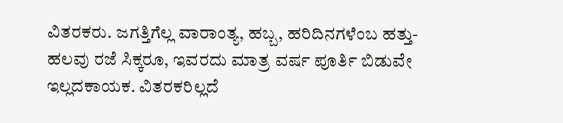ವಿತರಕರು. ಜಗತ್ತಿಗೆಲ್ಲ ವಾರಾಂತ್ಯ, ಹಬ್ಬ, ಹರಿದಿನಗಳೆಂಬ ಹತ್ತು-ಹಲವು ರಜೆ ಸಿಕ್ಕರೂ, ಇವರದು ಮಾತ್ರ ವರ್ಷ ಪೂರ್ತಿ ಬಿಡುವೇ ಇಲ್ಲದಕಾಯಕ. ವಿತರಕರಿಲ್ಲದೆ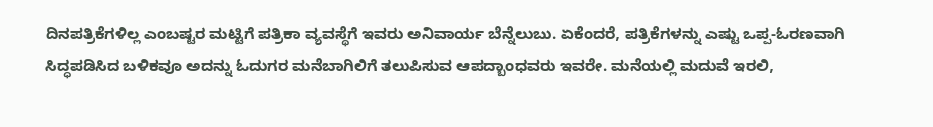ದಿನಪತ್ರಿಕೆಗಳಿಲ್ಲ ಎಂಬಷ್ಟರ ಮಟ್ಟಿಗೆ ಪತ್ರಿಕಾ ವ್ಯವಸ್ಥೆಗೆ ಇವರು ಅನಿವಾರ್ಯ ಬೆನ್ನೆಲುಬು. ಏಕೆಂದರೆ, ಪತ್ರಿಕೆಗಳನ್ನು ಎಷ್ಟು ಒಪ್ಪ-ಓರಣವಾಗಿ ಸಿದ್ಧಪಡಿಸಿದ ಬಳಿಕವೂ ಅದನ್ನು ಓದುಗರ ಮನೆಬಾಗಿಲಿಗೆ ತಲುಪಿಸುವ ಆಪದ್ಬಾಂಧವರು ಇವರೇ. ಮನೆಯಲ್ಲಿ ಮದುವೆ ಇರಲಿ,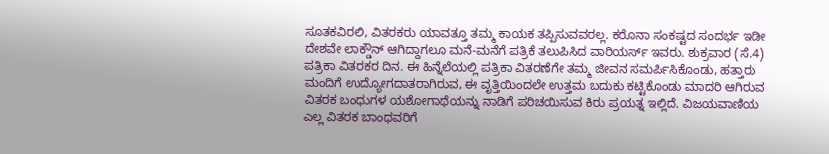ಸೂತಕವಿರಲಿ, ವಿತರಕರು ಯಾವತ್ತೂ ತಮ್ಮ ಕಾಯಕ ತಪ್ಪಿಸುವವರಲ್ಲ. ಕರೊನಾ ಸಂಕಷ್ಟದ ಸಂದರ್ಭ ಇಡೀ ದೇಶವೇ ಲಾಕ್ಡೌನ್ ಆಗಿದ್ದಾಗಲೂ ಮನೆ-ಮನೆಗೆ ಪತ್ರಿಕೆ ತಲುಪಿಸಿದ ವಾರಿಯರ್ಸ್ ಇವರು. ಶುಕ್ರವಾರ (ಸೆ.4) ಪತ್ರಿಕಾ ವಿತರಕರ ದಿನ. ಈ ಹಿನ್ನೆಲೆಯಲ್ಲಿ ಪತ್ರಿಕಾ ವಿತರಣೆಗೇ ತಮ್ಮ ಜೀವನ ಸಮರ್ಪಿಸಿಕೊಂಡು, ಹತ್ತಾರು ಮಂದಿಗೆ ಉದ್ಯೋಗದಾತರಾಗಿರುವ, ಈ ವೃತ್ತಿಯಿಂದಲೇ ಉತ್ತಮ ಬದುಕು ಕಟ್ಟಿಕೊಂಡು ಮಾದರಿ ಆಗಿರುವ ವಿತರಕ ಬಂಧುಗಳ ಯಶೋಗಾಥೆಯನ್ನು ನಾಡಿಗೆ ಪರಿಚಯಿಸುವ ಕಿರು ಪ್ರಯತ್ನ ಇಲ್ಲಿದೆ. ವಿಜಯವಾಣಿಯ ಎಲ್ಲ ವಿತರಕ ಬಾಂಧವರಿಗೆ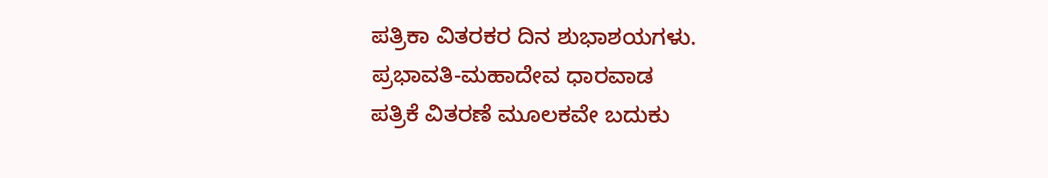ಪತ್ರಿಕಾ ವಿತರಕರ ದಿನ ಶುಭಾಶಯಗಳು.
ಪ್ರಭಾವತಿ-ಮಹಾದೇವ ಧಾರವಾಡ
ಪತ್ರಿಕೆ ವಿತರಣೆ ಮೂಲಕವೇ ಬದುಕು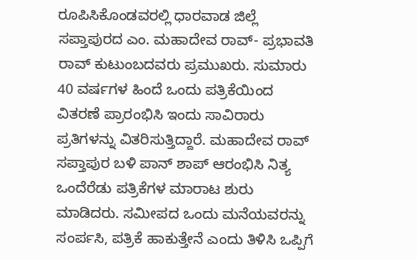ರೂಪಿಸಿಕೊಂಡವರಲ್ಲಿ ಧಾರವಾಡ ಜಿಲ್ಲೆ ಸಪ್ತಾಪುರದ ಎಂ. ಮಹಾದೇವ ರಾವ್- ಪ್ರಭಾವತಿ ರಾವ್ ಕುಟುಂಬದವರು ಪ್ರಮುಖರು. ಸುಮಾರು 40 ವರ್ಷಗಳ ಹಿಂದೆ ಒಂದು ಪತ್ರಿಕೆಯಿಂದ ವಿತರಣೆ ಪ್ರಾರಂಭಿಸಿ ಇಂದು ಸಾವಿರಾರು ಪ್ರತಿಗಳನ್ನು ವಿತರಿಸುತ್ತಿದ್ದಾರೆ. ಮಹಾದೇವ ರಾವ್ ಸಪ್ತಾಪುರ ಬಳಿ ಪಾನ್ ಶಾಪ್ ಆರಂಭಿಸಿ ನಿತ್ಯ ಒಂದೆರೆಡು ಪತ್ರಿಕೆಗಳ ಮಾರಾಟ ಶುರು ಮಾಡಿದರು. ಸಮೀಪದ ಒಂದು ಮನೆಯವರನ್ನು ಸಂರ್ಪಸಿ, ಪತ್ರಿಕೆ ಹಾಕುತ್ತೇನೆ ಎಂದು ತಿಳಿಸಿ ಒಪ್ಪಿಗೆ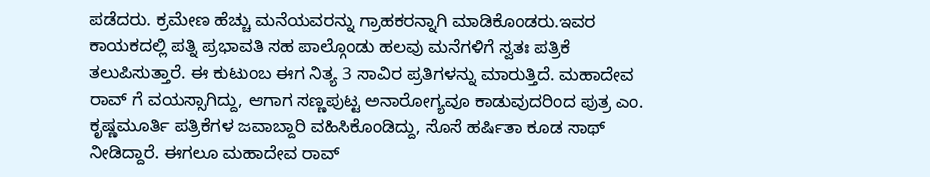ಪಡೆದರು. ಕ್ರಮೇಣ ಹೆಚ್ಚು ಮನೆಯವರನ್ನು ಗ್ರಾಹಕರನ್ನಾಗಿ ಮಾಡಿಕೊಂಡರು.ಇವರ ಕಾಯಕದಲ್ಲಿ ಪತ್ನಿ ಪ್ರಭಾವತಿ ಸಹ ಪಾಲ್ಗೊಂಡು ಹಲವು ಮನೆಗಳಿಗೆ ಸ್ವತಃ ಪತ್ರಿಕೆ ತಲುಪಿಸುತ್ತಾರೆ. ಈ ಕುಟುಂಬ ಈಗ ನಿತ್ಯ 3 ಸಾವಿರ ಪ್ರತಿಗಳನ್ನು ಮಾರುತ್ತಿದೆ. ಮಹಾದೇವ ರಾವ್ ಗೆ ವಯಸ್ಸಾಗಿದ್ದು, ಆಗಾಗ ಸಣ್ಣಪುಟ್ಟ ಅನಾರೋಗ್ಯವೂ ಕಾಡುವುದರಿಂದ ಪುತ್ರ ಎಂ. ಕೃಷ್ಣಮೂರ್ತಿ ಪತ್ರಿಕೆಗಳ ಜವಾಬ್ದಾರಿ ವಹಿಸಿಕೊಂಡಿದ್ದು, ಸೊಸೆ ಹರ್ಷಿತಾ ಕೂಡ ಸಾಥ್ ನೀಡಿದ್ದಾರೆ. ಈಗಲೂ ಮಹಾದೇವ ರಾವ್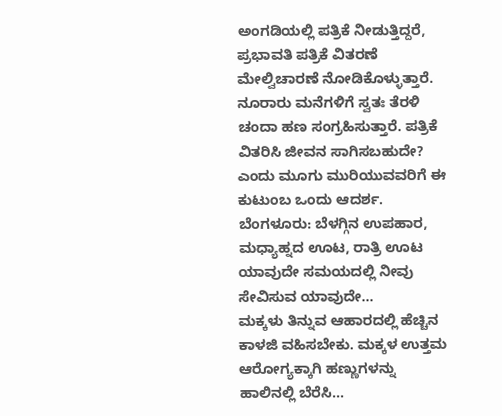ಅಂಗಡಿಯಲ್ಲಿ ಪತ್ರಿಕೆ ನೀಡುತ್ತಿದ್ದರೆ, ಪ್ರಭಾವತಿ ಪತ್ರಿಕೆ ವಿತರಣೆ ಮೇಲ್ವಿಚಾರಣೆ ನೋಡಿಕೊಳ್ಳುತ್ತಾರೆ. ನೂರಾರು ಮನೆಗಳಿಗೆ ಸ್ವತಃ ತೆರಳಿ ಚಂದಾ ಹಣ ಸಂಗ್ರಹಿಸುತ್ತಾರೆ. ಪತ್ರಿಕೆ ವಿತರಿಸಿ ಜೀವನ ಸಾಗಿಸಬಹುದೇ? ಎಂದು ಮೂಗು ಮುರಿಯುವವರಿಗೆ ಈ ಕುಟುಂಬ ಒಂದು ಆದರ್ಶ.
ಬೆಂಗಳೂರು: ಬೆಳಗ್ಗಿನ ಉಪಹಾರ, ಮಧ್ಯಾಹ್ನದ ಊಟ, ರಾತ್ರಿ ಊಟ ಯಾವುದೇ ಸಮಯದಲ್ಲಿ ನೀವು ಸೇವಿಸುವ ಯಾವುದೇ…
ಮಕ್ಕಳು ತಿನ್ನುವ ಆಹಾರದಲ್ಲಿ ಹೆಚ್ಚಿನ ಕಾಳಜಿ ವಹಿಸಬೇಕು. ಮಕ್ಕಳ ಉತ್ತಮ ಆರೋಗ್ಯಕ್ಕಾಗಿ ಹಣ್ಣುಗಳನ್ನು ಹಾಲಿನಲ್ಲಿ ಬೆರೆಸಿ…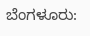ಬೆಂಗಳೂರು: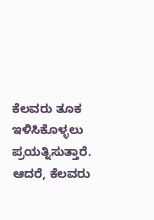ಕೆಲವರು ತೂಕ ಇಳಿಸಿಕೊಳ್ಳಲು ಪ್ರಯತ್ನಿಸುತ್ತಾರೆ. ಆದರೆ, ಕೆಲವರು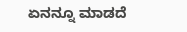ಏನನ್ನೂ ಮಾಡದೆ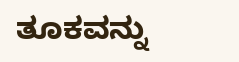ತೂಕವನ್ನು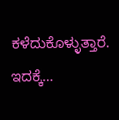ಕಳೆದುಕೊಳ್ಳುತ್ತಾರೆ. ಇದಕ್ಕೆ…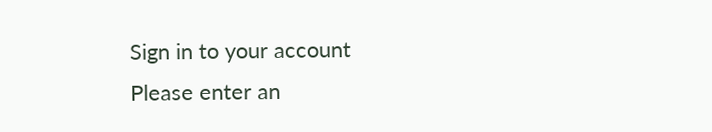Sign in to your account
Please enter an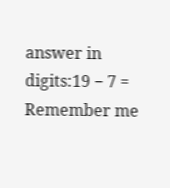answer in digits:19 − 7 =
Remember me